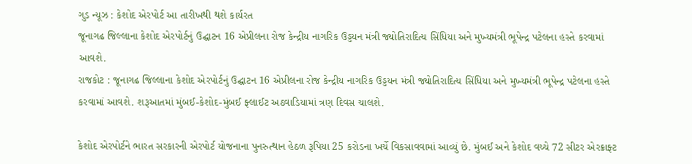ગુડ ન્યૂઝ : કેશોદ એરપોર્ટ આ તારીખથી થશે કાર્યરત
જૂનાગઢ જિલ્લાના કેશોદ એરપોર્ટનું ઉદ્ઘાટન 16 એપ્રીલના રોજ કેન્દ્રીય નાગરિક ઉડ્ડયન મંત્રી જ્યોતિરાદિત્ય સિંધિયા અને મુખ્યમંત્રી ભૂપેન્દ્ર પટેલના હસ્તે કરવામાં આવશે.
રાજકોટ : જૂનાગઢ જિલ્લાના કેશોદ એરપોર્ટનું ઉદ્ઘાટન 16 એપ્રીલના રોજ કેન્દ્રીય નાગરિક ઉડ્ડયન મંત્રી જ્યોતિરાદિત્ય સિંધિયા અને મુખ્યમંત્રી ભૂપેન્દ્ર પટેલના હસ્તે કરવામાં આવશે. શરૂઆતમાં મુંબઈ-કેશોદ-મુંબઈ ફ્લાઈટ અઠવાડિયામાં ત્રણ દિવસ ચાલશે.

કેશોદ એરપોર્ટને ભારત સરકારની એરપોર્ટ યોજનાના પુનરુત્થાન હેઠળ રૂપિયા 25 કરોડના ખર્ચે વિકસાવવામાં આવ્યું છે. મુંબઈ અને કેશોદ વચ્ચે 72 સીટર એરક્રાફ્ટ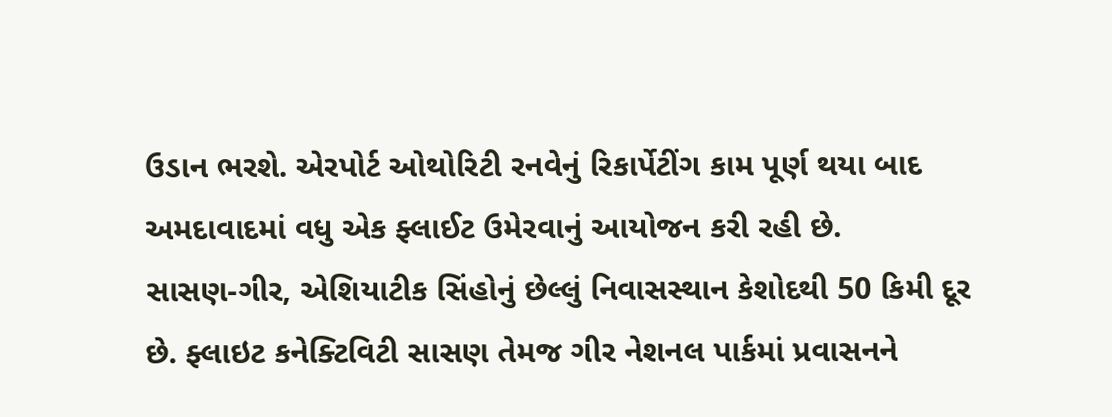ઉડાન ભરશે. એરપોર્ટ ઓથોરિટી રનવેનું રિકાર્પેટીંગ કામ પૂર્ણ થયા બાદ અમદાવાદમાં વધુ એક ફ્લાઈટ ઉમેરવાનું આયોજન કરી રહી છે.
સાસણ-ગીર, એશિયાટીક સિંહોનું છેલ્લું નિવાસસ્થાન કેશોદથી 50 કિમી દૂર છે. ફ્લાઇટ કનેક્ટિવિટી સાસણ તેમજ ગીર નેશનલ પાર્કમાં પ્રવાસનને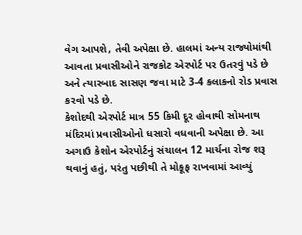વેગ આપશે, તેવી અપેક્ષા છે. હાલમાં અન્ય રાજ્યોમાંથી આવતા પ્રવાસીઓને રાજકોટ એરપોર્ટ પર ઉતરવું પડે છે અને ત્યારબાદ સાસણ જવા માટે 3-4 કલાકનો રોડ પ્રવાસ કરવો પડે છે.
કેશોદથી એરપોર્ટ માત્ર 55 કિમી દૂર હોવાથી સોમનાથ મંદિરમાં પ્રવાસીઓનો ધસારો વધવાની અપેક્ષા છે. આ અગાઉ કેશોન એરપોર્ટનું સંચાલન 12 માર્ચના રોજ શરૂ થવાનું હતું, પરંતુ પછીથી તે મોકૂફ રાખવામાં આવ્યું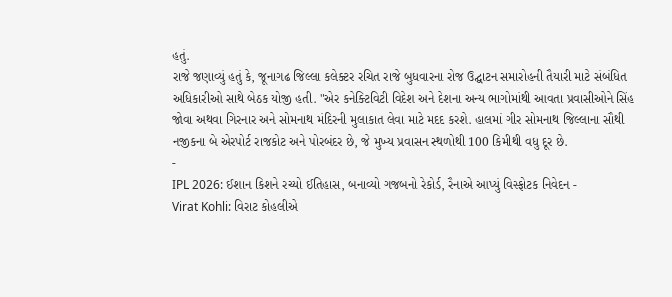હતું.
રાજે જણાવ્યું હતું કે, જૂનાગઢ જિલ્લા કલેક્ટર રચિત રાજે બુધવારના રોજ ઉદ્ઘાટન સમારોહની તૈયારી માટે સંબંધિત અધિકારીઓ સાથે બેઠક યોજી હતી. "એર કનેક્ટિવિટી વિદેશ અને દેશના અન્ય ભાગોમાંથી આવતા પ્રવાસીઓને સિંહ જોવા અથવા ગિરનાર અને સોમનાથ મંદિરની મુલાકાત લેવા માટે મદદ કરશે. હાલમાં ગીર સોમનાથ જિલ્લાના સૌથી નજીકના બે એરપોર્ટ રાજકોટ અને પોરબંદર છે, જે મુખ્ય પ્રવાસન સ્થળોથી 100 કિમીથી વધુ દૂર છે.
-
IPL 2026: ઈશાન કિશને રચ્યો ઈતિહાસ, બનાવ્યો ગજબનો રેકોર્ડ, રૈનાએ આપ્યું વિસ્ફોટક નિવેદન -
Virat Kohli: વિરાટ કોહલીએ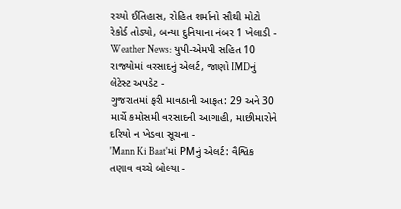રચ્યો ઈતિહાસ, રોહિત શર્માનો સૌથી મોટો રેકોર્ડ તોડ્યો, બન્યા દુનિયાના નંબર 1 ખેલાડી -
Weather News: યુપી-એમપી સહિત 10 રાજ્યોમાં વરસાદનું એલર્ટ, જાણો IMDનું લેટેસ્ટ અપડેટ -
ગુજરાતમાં ફરી માવઠાની આફત: 29 અને 30 માર્ચે કમોસમી વરસાદની આગાહી, માછીમારોને દરિયો ન ખેડવા સૂચના -
'Mann Ki Baat'માં PMનું એલર્ટ: વૈશ્વિક તણાવ વચ્ચે બોલ્યા -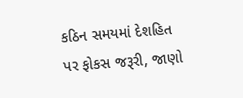કઠિન સમયમાં દેશહિત પર ફોકસ જરૂરી, જાણો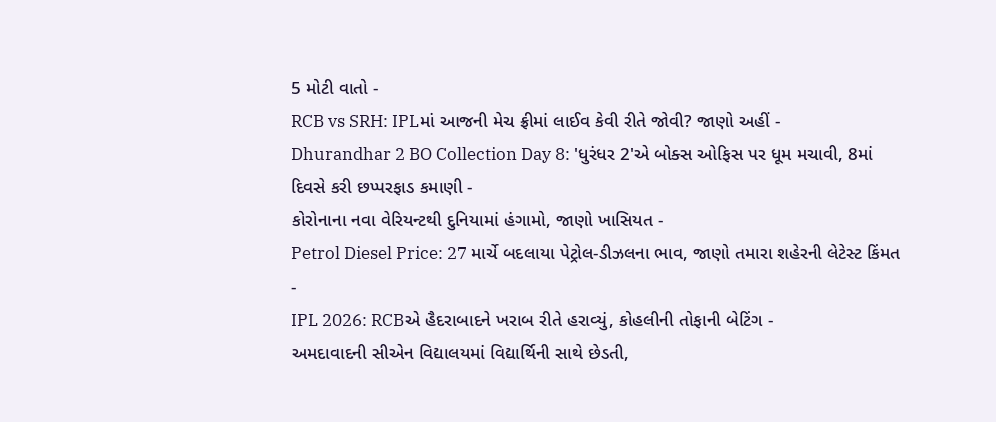5 મોટી વાતો -
RCB vs SRH: IPLમાં આજની મેચ ફ્રીમાં લાઈવ કેવી રીતે જોવી? જાણો અહીં -
Dhurandhar 2 BO Collection Day 8: 'ધુરંધર 2'એ બોક્સ ઓફિસ પર ધૂમ મચાવી, 8માં દિવસે કરી છપ્પરફાડ કમાણી -
કોરોનાના નવા વેરિયન્ટથી દુનિયામાં હંગામો, જાણો ખાસિયત -
Petrol Diesel Price: 27 માર્ચે બદલાયા પેટ્રોલ-ડીઝલના ભાવ, જાણો તમારા શહેરની લેટેસ્ટ કિંમત -
IPL 2026: RCBએ હૈદરાબાદને ખરાબ રીતે હરાવ્યું, કોહલીની તોફાની બેટિંગ -
અમદાવાદની સીએન વિદ્યાલયમાં વિદ્યાર્થિની સાથે છેડતી,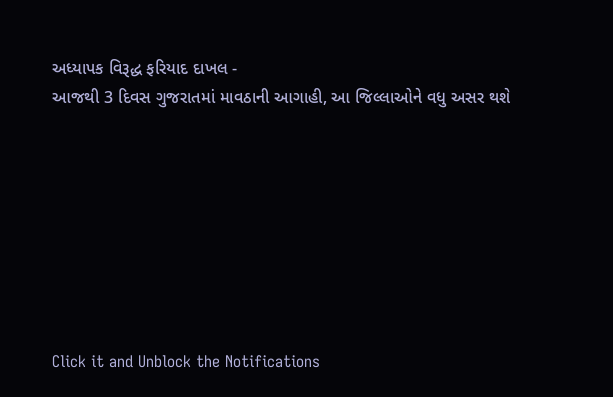અધ્યાપક વિરૂદ્ધ ફરિયાદ દાખલ -
આજથી 3 દિવસ ગુજરાતમાં માવઠાની આગાહી, આ જિલ્લાઓને વધુ અસર થશે








Click it and Unblock the Notifications